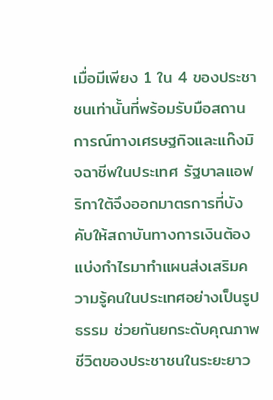เมื่อมีเพียง 1 ใน 4 ของประชาชนเท่านั้นที่พร้อมรับมือสถานการณ์ทางเศรษฐกิจและแก๊งมิจฉาชีพในประเทศ รัฐบาลแอฟริกาใต้จึงออกมาตรการที่บังคับให้สถาบันทางการเงินต้องแบ่งกำไรมาทำแผนส่งเสริมความรู้คนในประเทศอย่างเป็นรูปธรรม ช่วยกันยกระดับคุณภาพชีวิตของประชาชนในระยะยาว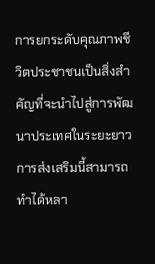การยกระดับคุณภาพชีวิตประชาชนเป็นสิ่งสำคัญที่จะนำไปสู่การพัฒนาประเทศในระยะยาว การส่งเสริมนี้สามารถทำได้หลา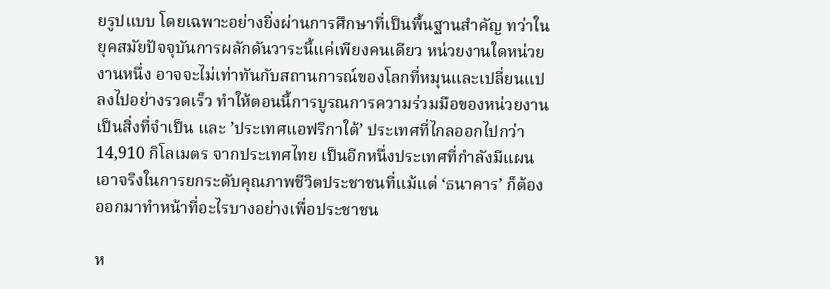ยรูปแบบ โดยเฉพาะอย่างยิ่งผ่านการศึกษาที่เป็นพื้นฐานสำคัญ ทว่าในยุคสมัยปัจจุบันการผลักดันวาระนี้แค่เพียงคนเดียว หน่วยงานใดหน่วยงานหนึ่ง อาจจะไม่เท่าทันกับสถานการณ์ของโลกที่หมุนและเปลี่ยนแปลงไปอย่างรวดเร็ว ทำให้ตอนนี้การบูรณการความร่วมมือของหน่วยงานเป็นสิ่งที่จำเป็น และ ’ประเทศแอฟริกาใต้’ ประเทศที่ไกลออกไปกว่า 14,910 กิโลเมตร จากประเทศไทย เป็นอีกหนึ่งประเทศที่กำลังมีแผนเอาจริงในการยกระดับคุณภาพชีวิตประชาชนที่แม้แต่ ‘ธนาคาร’ ก็ต้องออกมาทำหน้าที่อะไรบางอย่างเพื่อประชาชน

ห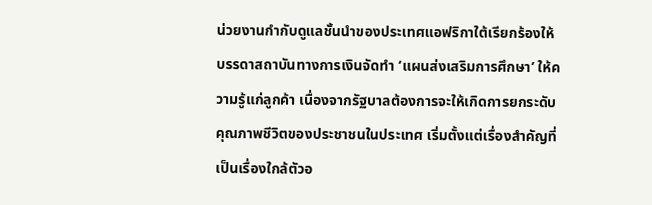น่วยงานกำกับดูแลชั้นนำของประเทศแอฟริกาใต้เรียกร้องให้บรรดาสถาบันทางการเงินจัดทำ ‘แผนส่งเสริมการศึกษา’ ให้ความรู้แก่ลูกค้า เนื่องจากรัฐบาลต้องการจะให้เกิดการยกระดับคุณภาพชีวิตของประชาชนในประเทศ เริ่มตั้งแต่เรื่องสำคัญที่เป็นเรื่องใกล้ตัวอ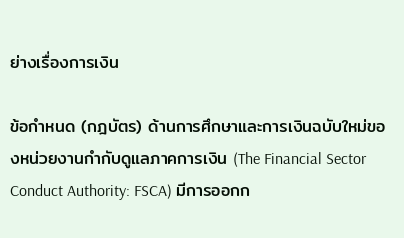ย่างเรื่องการเงิน

ข้อกำหนด (กฎบัตร) ด้านการศึกษาและการเงินฉบับใหม่ของหน่วยงานกำกับดูแลภาคการเงิน (The Financial Sector Conduct Authority: FSCA) มีการออกก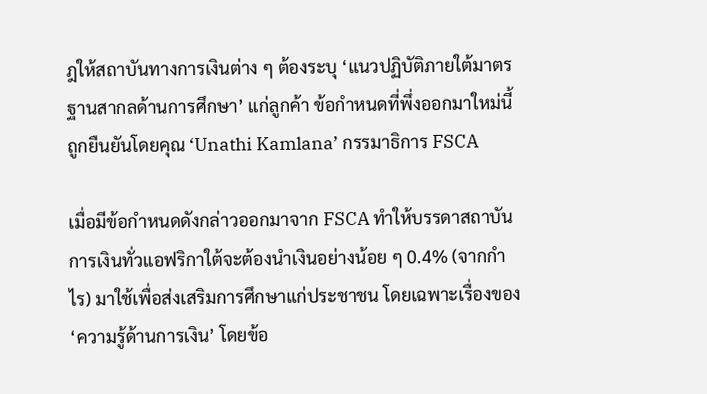ฎให้สถาบันทางการเงินต่าง ๆ ต้องระบุ ‘แนวปฏิบัติภายใต้มาตรฐานสากลด้านการศึกษา’ แก่ลูกค้า ข้อกำหนดที่พึ่งออกมาใหม่นี้ถูกยืนยันโดยคุณ ‘Unathi Kamlana’ กรรมาธิการ FSCA

เมื่อมีข้อกำหนดดังกล่าวออกมาจาก FSCA ทำให้บรรดาสถาบันการเงินทั่วแอฟริกาใต้จะต้องนำเงินอย่างน้อย ๆ 0.4% (จากกำไร) มาใช้เพื่อส่งเสริมการศึกษาแก่ประชาชน โดยเฉพาะเรื่องของ ‘ความรู้ด้านการเงิน’ โดยข้อ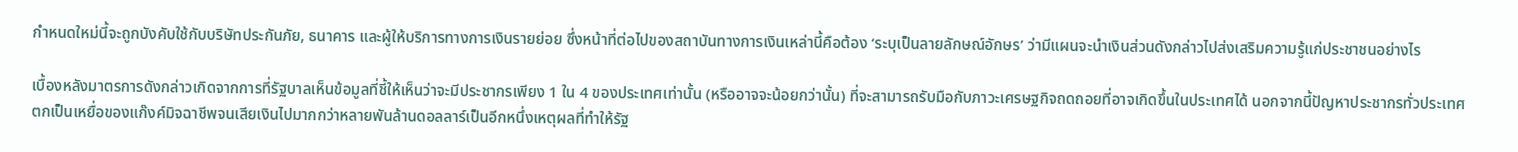กำหนดใหม่นี้จะถูกบังคับใช้กับบริษัทประกันภัย, ธนาคาร และผู้ให้บริการทางการเงินรายย่อย ซึ่งหน้าที่ต่อไปของสถาบันทางการเงินเหล่านี้คือต้อง ‘ระบุเป็นลายลักษณ์อักษร’ ว่ามีแผนจะนำเงินส่วนดังกล่าวไปส่งเสริมความรู้แก่ประชาชนอย่างไร

เบื้องหลังมาตรการดังกล่าวเกิดจากการที่รัฐบาลเห็นข้อมูลที่ชี้ให้เห็นว่าจะมีประชากรเพียง 1 ใน 4 ของประเทศเท่านั้น (หรืออาจจะน้อยกว่านั้น) ที่จะสามารถรับมือกับภาวะเศรษฐกิจถดถอยที่อาจเกิดขึ้นในประเทศได้ นอกจากนี้ปัญหาประชากรทั่วประเทศตกเป็นเหยื่อของแก๊งค์มิจฉาชีพจนเสียเงินไปมากกว่าหลายพันล้านดอลลาร์เป็นอีกหนึ่งเหตุผลที่ทำให้รัฐ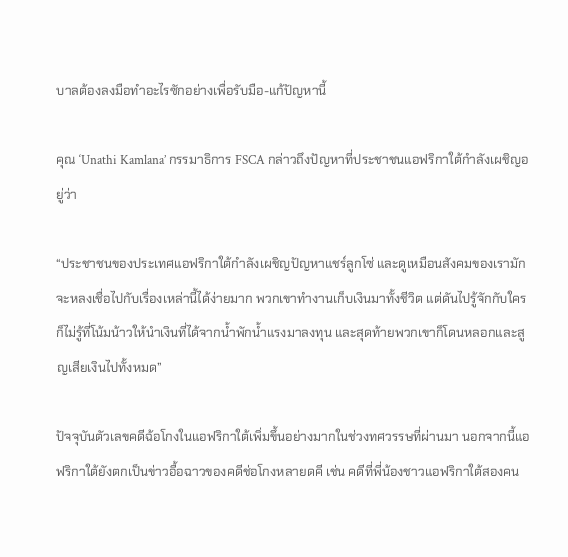บาลต้องลงมือทำอะไรซักอย่างเพื่อรับมือ-แก้ปัญหานี้

คุณ ‘Unathi Kamlana’ กรรมาธิการ FSCA กล่าวถึงปัญหาที่ประชาชนแอฟริกาใต้กำลังเผชิญอยู่ว่า

“ประชาชนของประเทศแอฟริกาใต้กำลังเผชิญปัญหาแชร์ลูกโซ่ และดูเหมือนสังคมของเรามักจะหลงเชื่อไปกับเรื่องเหล่านี้ได้ง่ายมาก พวกเขาทำงานเก็บเงินมาทั้งชีวิต แต่ดันไปรู้จักกับใครก็ไม่รู้ที่โน้มน้าวให้นำเงินที่ได้จากน้ำพักน้ำแรงมาลงทุน และสุดท้ายพวกเขาก็โดนหลอกและสูญเสียเงินไปทั้งหมด”

ปัจจุบันตัวเลขคดีฉ้อโกงในแอฟริกาใต้เพิ่มขึ้นอย่างมากในช่วงทศวรรษที่ผ่านมา นอกจากนี้แอฟริกาใต้ยังตกเป็นข่าวอื้อฉาวของคดีช่อโกงหลายดคี เช่น คดีที่พี่น้องชาวแอฟริกาใต้สองคน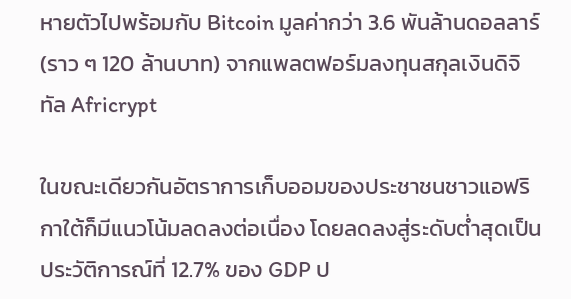หายตัวไปพร้อมกับ Bitcoin มูลค่ากว่า 3.6 พันล้านดอลลาร์ (ราว ๆ 120 ล้านบาท) จากแพลตฟอร์มลงทุนสกุลเงินดิจิทัล Africrypt

ในขณะเดียวกันอัตราการเก็บออมของประชาชนชาวแอฟริกาใต้ก็มีแนวโน้มลดลงต่อเนื่อง โดยลดลงสู่ระดับต่ำสุดเป็นประวัติการณ์ที่ 12.7% ของ GDP ป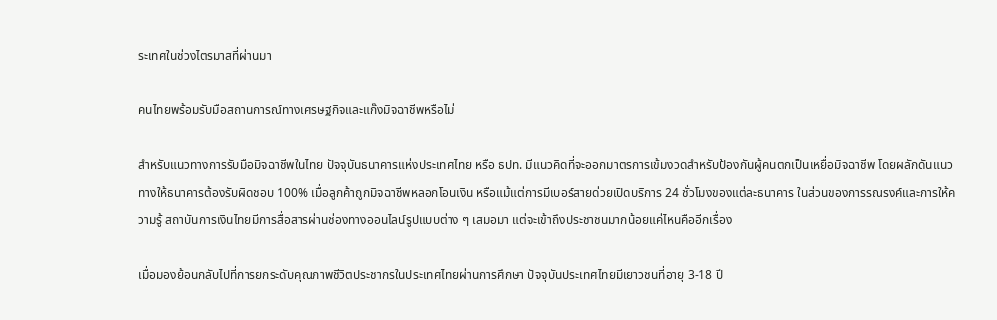ระเทศในช่วงไตรมาสที่ผ่านมา

คนไทยพร้อมรับมือสถานการณ์ทางเศรษฐกิจและแก๊งมิจฉาชีพหรือไม่

สำหรับแนวทางการรับมือมิจฉาชีพในไทย ปัจจุบันธนาคารแห่งประเทศไทย หรือ ธปท. มีแนวคิดที่จะออกมาตรการเข้มงวดสำหรับป้องกันผู้คนตกเป็นเหยื่อมิจฉาชีพ โดยผลักดันแนวทางให้ธนาคารต้องรับผิดชอบ 100% เมื่อลูกค้าถูกมิจฉาชีพหลอกโอนเงิน หรือแม้แต่การมีเบอร์สายด่วยเปิดบริการ 24 ชั่วโมงของแต่ละธนาคาร ในส่วนของการรณรงค์และการให้ความรู้ สถาบันการเงินไทยมีการสื่อสารผ่านช่องทางออนไลน์รูปแบบต่าง ๆ เสมอมา แต่จะเข้าถึงประชาชนมากน้อยแค่ไหนคืออีกเรื่อง

เมื่อมองย้อนกลับไปที่การยกระดับคุณภาพชีวิตประชากรในประเทศไทยผ่านการศึกษา ปัจจุบันประเทศไทยมีเยาวชนที่อายุ 3-18 ปี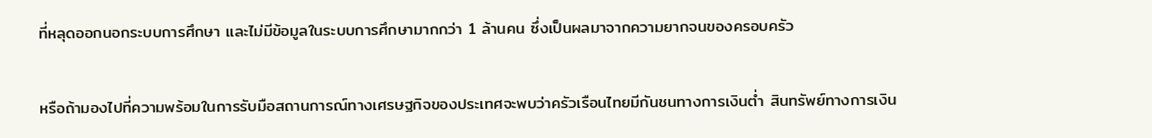ที่หลุดออกนอกระบบการศึกษา และไม่มีข้อมูลในระบบการศึกษามากกว่า 1 ล้านคน ซึ่งเป็นผลมาจากความยากจนของครอบครัว

หรือถ้ามองไปที่ความพร้อมในการรับมือสถานการณ์ทางเศรษฐกิจของประเทศจะพบว่าครัวเรือนไทยมีกันชนทางการเงินต่ำ สินทรัพย์ทางการเงิน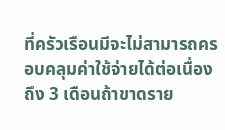ที่ครัวเรือนมีจะไม่สามารถครอบคลุมค่าใช้จ่ายได้ต่อเนื่องถึง 3 เดือนถ้าขาดราย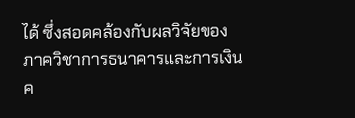ได้ ซึ่งสอดคล้องกับผลวิจัยของ ภาควิชาการธนาคารและการเงิน ค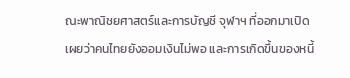ณะพาณิชยศาสตร์และการบัญชี จุฬาฯ ที่ออกมาเปิดเผยว่าคนไทยยังออมเงินไม่พอ และการเกิดขึ้นของหนี้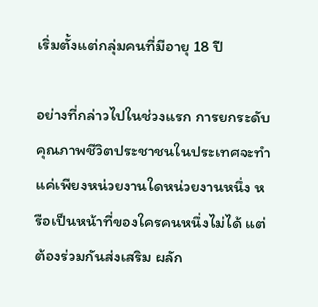เริ่มตั้งแต่กลุ่มคนที่มีอายุ 18 ปี

อย่างที่กล่าวไปในช่วงแรก การยกระดับคุณภาพชีวิตประชาชนในประเทศจะทำแค่เพียงหน่วยงานใดหน่วยงานหนึ่ง หรือเป็นหน้าที่ของใครคนหนึ่งไม่ได้ แต่ต้องร่วมกันส่งเสริม ผลัก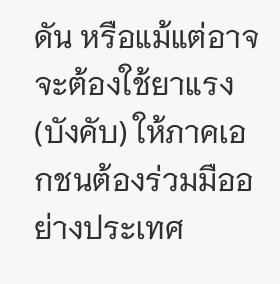ดัน หรือแม้แต่อาจจะต้องใช้ยาแรง (บังคับ) ให้ภาคเอกชนต้องร่วมมืออย่างประเทศ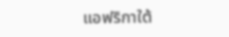แอฟริกาใต้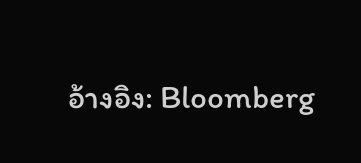อ้างอิง: Bloomberg